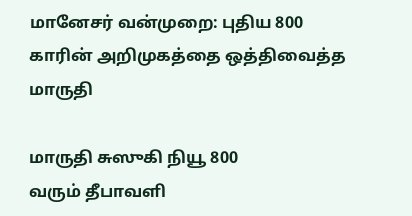மானேசர் வன்முறை: புதிய 800 காரின் அறிமுகத்தை ஒத்திவைத்த மாருதி

மாருதி சுஸுகி நியூ 800
வரும் தீபாவளி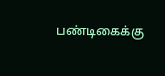பண்டிகைக்கு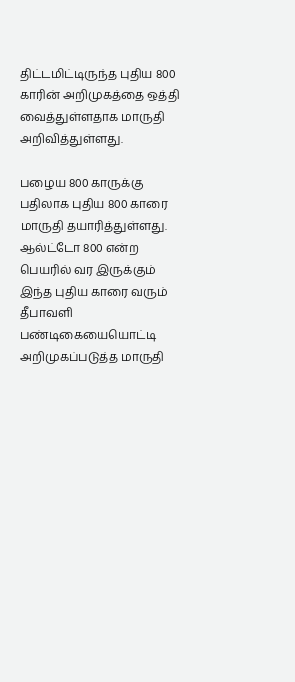திட்டமிட்டிருந்த புதிய 800 காரின் அறிமுகத்தை ஒத்தி வைத்துள்ளதாக மாருதி அறிவித்துள்ளது.

பழைய 800 காருக்கு பதிலாக புதிய 800 காரை மாருதி தயாரித்துள்ளது. ஆல்ட்டோ 800 என்ற பெயரில் வர இருக்கும் இந்த புதிய காரை வரும் தீபாவளி பண்டிகையையொட்டி அறிமுகப்படுத்த மாருதி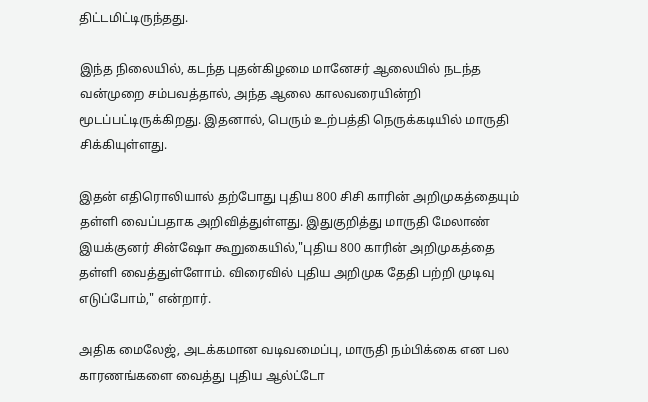திட்டமிட்டிருந்தது.

இந்த நிலையில், கடந்த புதன்கிழமை மானேசர் ஆலையில் நடந்த வன்முறை சம்பவத்தால், அந்த ஆலை காலவரையின்றி மூடப்பட்டிருக்கிறது. இதனால், பெரும் உற்பத்தி நெருக்கடியில் மாருதி சிக்கியுள்ளது.

இதன் எதிரொலியால் தற்போது புதிய 800 சிசி காரின் அறிமுகத்தையும் தள்ளி வைப்பதாக அறிவித்துள்ளது. இதுகுறித்து மாருதி மேலாண் இயக்குனர் சின்ஷோ கூறுகையில்,"புதிய 800 காரின் அறிமுகத்தை தள்ளி வைத்துள்ளோம். விரைவில் புதிய அறிமுக தேதி பற்றி முடிவு எடுப்போம்," என்றார்.

அதிக மைலேஜ், அடக்கமான வடிவமைப்பு, மாருதி நம்பிக்கை என பல காரணங்களை வைத்து புதிய ஆல்ட்டோ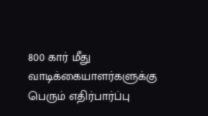800 கார் மீது வாடிக்கையாளர்களுக்கு பெரும் எதிர்பார்ப்பு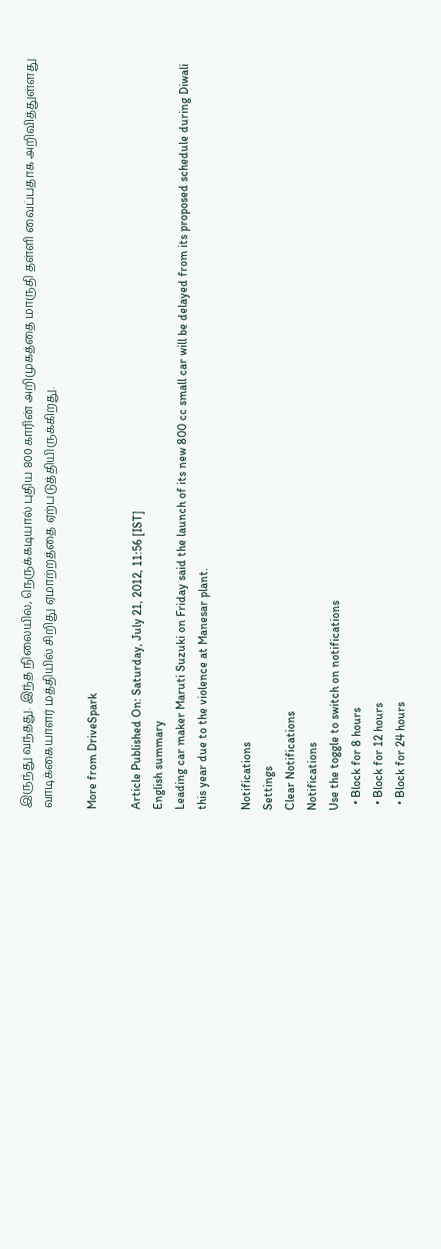இருந்து வந்தது. இந்த நிலையில், நெருக்கடியால் புதிய 800 காரின் அறிமுகத்தை மாருதி தள்ளி வைப்பதாக அறிவித்துள்ளது வாடிக்கையாளர் மத்தியில் சிறிது ஏமாற்றத்தை ஏற்படுத்தியிருக்கிறது.

More from DriveSpark

Article Published On: Saturday, July 21, 2012, 11:56 [IST]
English summary
Leading car maker Maruti Suzuki on Friday said the launch of its new 800 cc small car will be delayed from its proposed schedule during Diwali this year due to the violence at Manesar plant.

Notifications
Settings
Clear Notifications
Notifications
Use the toggle to switch on notifications
  • Block for 8 hours
  • Block for 12 hours
  • Block for 24 hours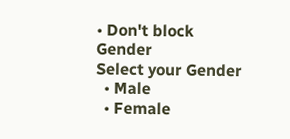• Don't block
Gender
Select your Gender
  • Male
  • Female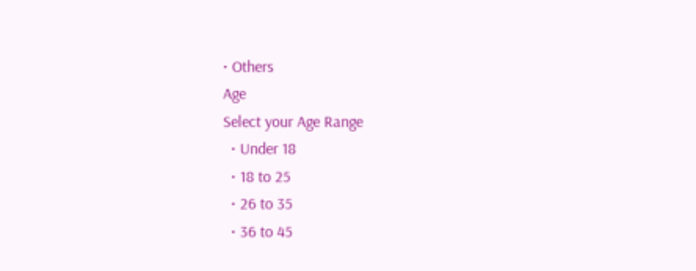• Others
Age
Select your Age Range
  • Under 18
  • 18 to 25
  • 26 to 35
  • 36 to 45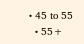• 45 to 55
  • 55+